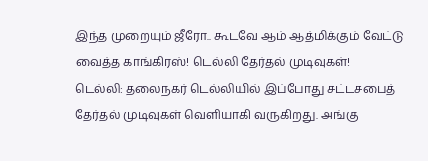இந்த முறையும் ஜீரோ.. கூடவே ஆம் ஆத்மிக்கும் வேட்டு வைத்த காங்கிரஸ்! டெல்லி தேர்தல் முடிவுகள்!
டெல்லி: தலைநகர் டெல்லியில் இப்போது சட்டசபைத் தேர்தல் முடிவுகள் வெளியாகி வருகிறது. அங்கு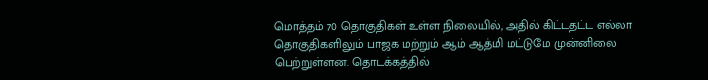மொத்தம் 70 தொகுதிகள் உள்ள நிலையில், அதில் கிட்டதட்ட எல்லா தொகுதிகளிலும் பாஜக மற்றும் ஆம் ஆத்மி மட்டுமே முன்னிலை பெற்றுள்ளன. தொடக்கத்தில்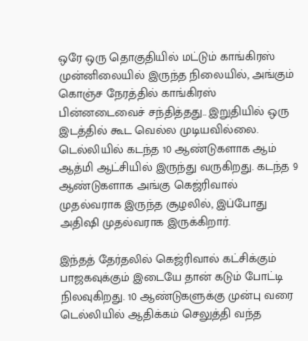ஒரே ஒரு தொகுதியில் மட்டும் காங்கிரஸ் முன்னிலையில் இருந்த நிலையில், அங்கும் கொஞ்ச நேரத்தில் காங்கிரஸ் பின்னடைவைச் சந்தித்தது.. இறுதியில் ஒரு இடத்தில் கூட வெல்ல முடியவில்லை.
டெல்லியில் கடந்த 10 ஆண்டுகளாக ஆம் ஆத்மி ஆட்சியில் இருந்து வருகிறது. கடந்த 9 ஆண்டுகளாக அங்கு கெஜ்ரிவால் முதல்வராக இருந்த சூழலில், இப்போது அதிஷி முதல்வராக இருக்கிறார்.

இந்தத் தேர்தலில் கெஜ்ரிவால் கட்சிக்கும் பாஜகவுக்கும் இடையே தான் கடும் போட்டி நிலவுகிறது. 10 ஆண்டுகளுக்கு முன்பு வரை டெல்லியில் ஆதிக்கம் செலுத்தி வந்த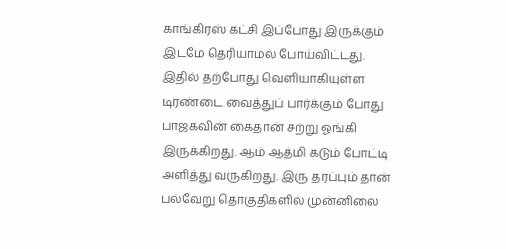காங்கிரஸ் கட்சி இப்போது இருக்கும் இடமே தெரியாமல் போய்விட்டது. இதில் தற்போது வெளியாகியுள்ள டிரண்டை வைத்துப் பார்க்கும் போது பாஜகவின் கைதான் சற்று ஓங்கி இருக்கிறது. ஆம் ஆத்மி கடும் போட்டி அளித்து வருகிறது. இரு தரப்பும் தான் பல்வேறு தொகுதிகளில் முன்னிலை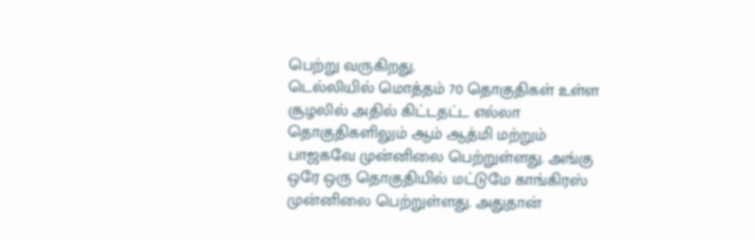பெற்று வருகிறது.
டெல்லியில் மொத்தம் 70 தொகுதிகள் உள்ள சூழலில் அதில் கிட்டதட்ட எல்லா தொகுதிகளிலும் ஆம் ஆத்மி மற்றும் பாஜகவே முன்னிலை பெற்றுள்ளது. அங்கு ஒரே ஒரு தொகுதியில் மட்டுமே காங்கிரஸ் முன்னிலை பெற்றுள்ளது. அதுதான்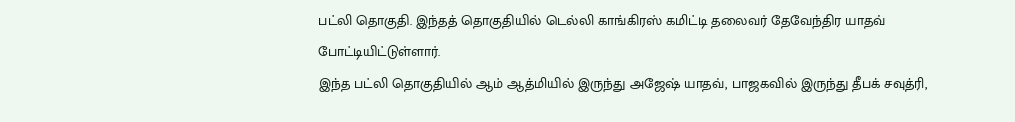பட்லி தொகுதி. இந்தத் தொகுதியில் டெல்லி காங்கிரஸ் கமிட்டி தலைவர் தேவேந்திர யாதவ் போட்டியிட்டுள்ளார்.
இந்த பட்லி தொகுதியில் ஆம் ஆத்மியில் இருந்து அஜேஷ் யாதவ், பாஜகவில் இருந்து தீபக் சவுத்ரி,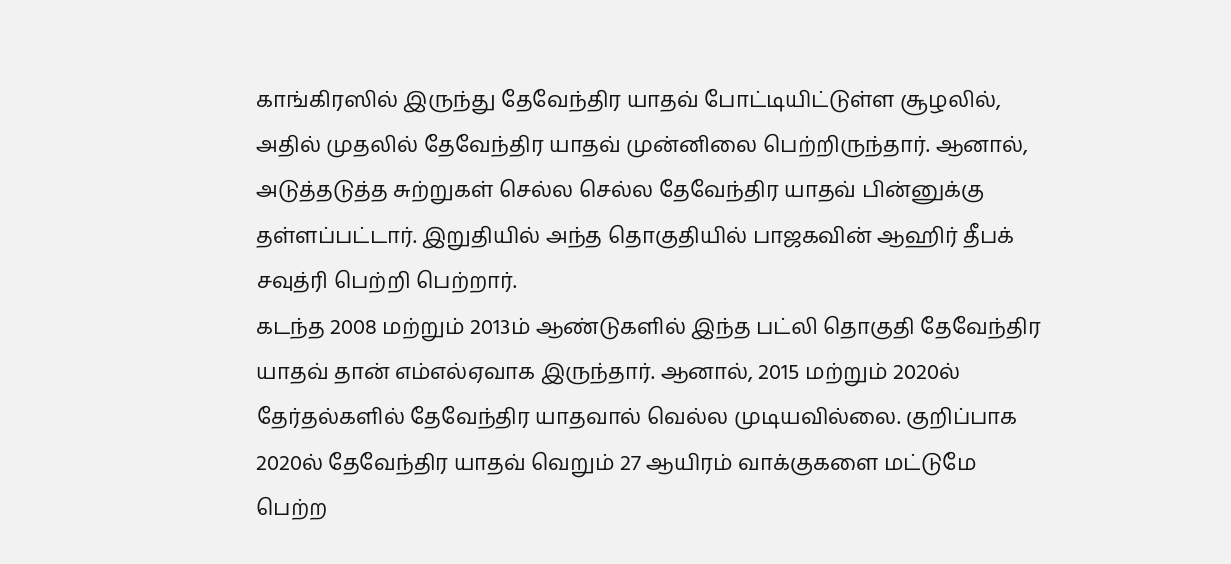காங்கிரஸில் இருந்து தேவேந்திர யாதவ் போட்டியிட்டுள்ள சூழலில், அதில் முதலில் தேவேந்திர யாதவ் முன்னிலை பெற்றிருந்தார். ஆனால், அடுத்தடுத்த சுற்றுகள் செல்ல செல்ல தேவேந்திர யாதவ் பின்னுக்கு தள்ளப்பட்டார். இறுதியில் அந்த தொகுதியில் பாஜகவின் ஆஹிர் தீபக் சவுத்ரி பெற்றி பெற்றார்.
கடந்த 2008 மற்றும் 2013ம் ஆண்டுகளில் இந்த பட்லி தொகுதி தேவேந்திர யாதவ் தான் எம்எல்ஏவாக இருந்தார். ஆனால், 2015 மற்றும் 2020ல் தேர்தல்களில் தேவேந்திர யாதவால் வெல்ல முடியவில்லை. குறிப்பாக 2020ல் தேவேந்திர யாதவ் வெறும் 27 ஆயிரம் வாக்குகளை மட்டுமே பெற்ற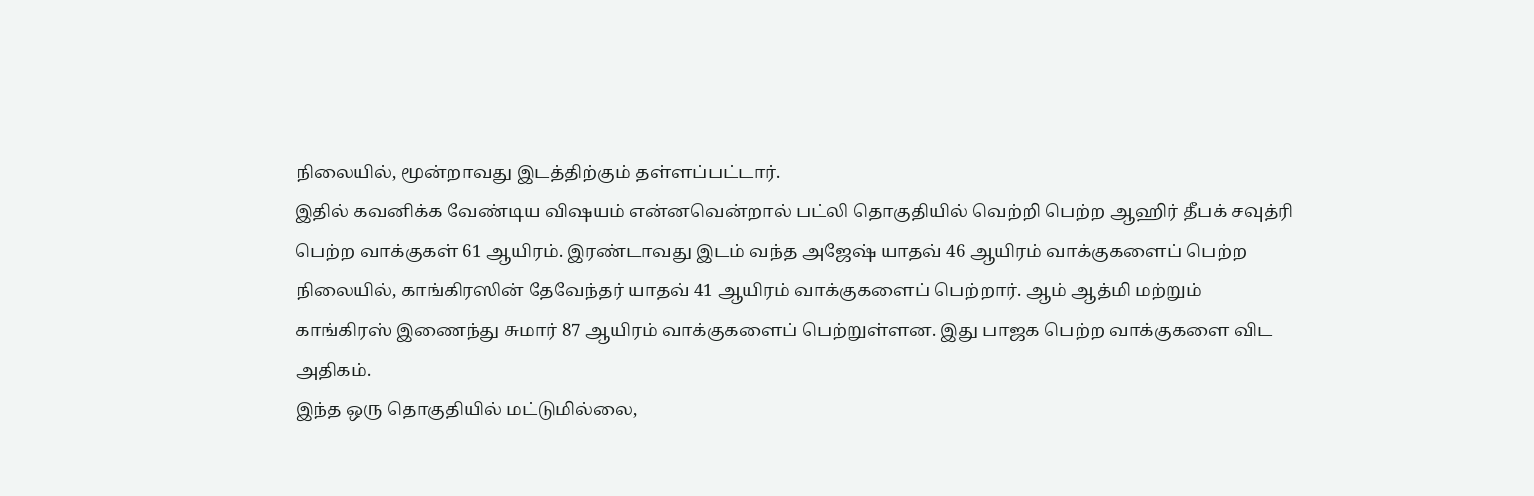நிலையில், மூன்றாவது இடத்திற்கும் தள்ளப்பட்டார்.
இதில் கவனிக்க வேண்டிய விஷயம் என்னவென்றால் பட்லி தொகுதியில் வெற்றி பெற்ற ஆஹிர் தீபக் சவுத்ரி பெற்ற வாக்குகள் 61 ஆயிரம். இரண்டாவது இடம் வந்த அஜேஷ் யாதவ் 46 ஆயிரம் வாக்குகளைப் பெற்ற நிலையில், காங்கிரஸின் தேவேந்தர் யாதவ் 41 ஆயிரம் வாக்குகளைப் பெற்றார். ஆம் ஆத்மி மற்றும் காங்கிரஸ் இணைந்து சுமார் 87 ஆயிரம் வாக்குகளைப் பெற்றுள்ளன. இது பாஜக பெற்ற வாக்குகளை விட அதிகம்.
இந்த ஒரு தொகுதியில் மட்டுமில்லை,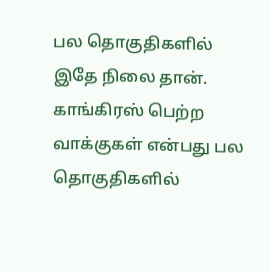பல தொகுதிகளில் இதே நிலை தான். காங்கிரஸ் பெற்ற வாக்குகள் என்பது பல தொகுதிகளில்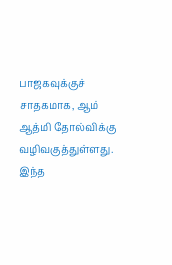பாஜகவுக்குச் சாதகமாக, ஆம் ஆத்மி தோல்விக்கு வழிவகுத்துள்ளது. இந்த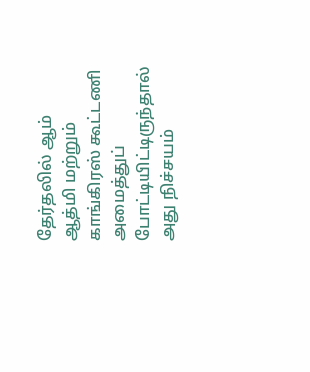தேர்தலில் ஆம் ஆத்மி மற்றும் காங்கிரஸ் கூட்டணி அமைத்துப் போட்டியிட்டிருந்தால் அது நிச்சயம்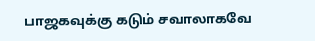பாஜகவுக்கு கடும் சவாலாகவே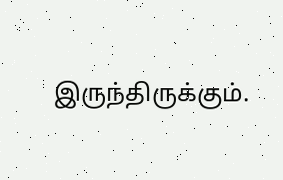இருந்திருக்கும்.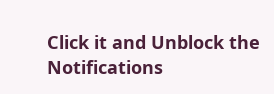Click it and Unblock the Notifications